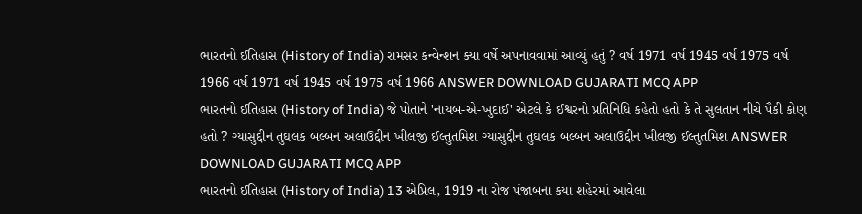ભારતનો ઈતિહાસ (History of India) રામસર કન્વેન્શન ક્યા વર્ષે અપનાવવામાં આવ્યું હતું ? વર્ષ 1971 વર્ષ 1945 વર્ષ 1975 વર્ષ 1966 વર્ષ 1971 વર્ષ 1945 વર્ષ 1975 વર્ષ 1966 ANSWER DOWNLOAD GUJARATI MCQ APP
ભારતનો ઈતિહાસ (History of India) જે પોતાને 'નાયબ-એ-ખુદાઈ' એટલે કે ઈશ્વરનો પ્રતિનિધિ કહેતો હતો કે તે સુલતાન નીચે પૈકી કોણ હતો ? ગ્યાસુદ્દીન તુઘલક બલ્બન અલાઉદ્દીન ખીલજી ઈલ્તુતમિશ ગ્યાસુદ્દીન તુઘલક બલ્બન અલાઉદ્દીન ખીલજી ઈલ્તુતમિશ ANSWER DOWNLOAD GUJARATI MCQ APP
ભારતનો ઈતિહાસ (History of India) 13 એપ્રિલ, 1919 ના રોજ પંજાબના કયા શહેરમાં આવેલા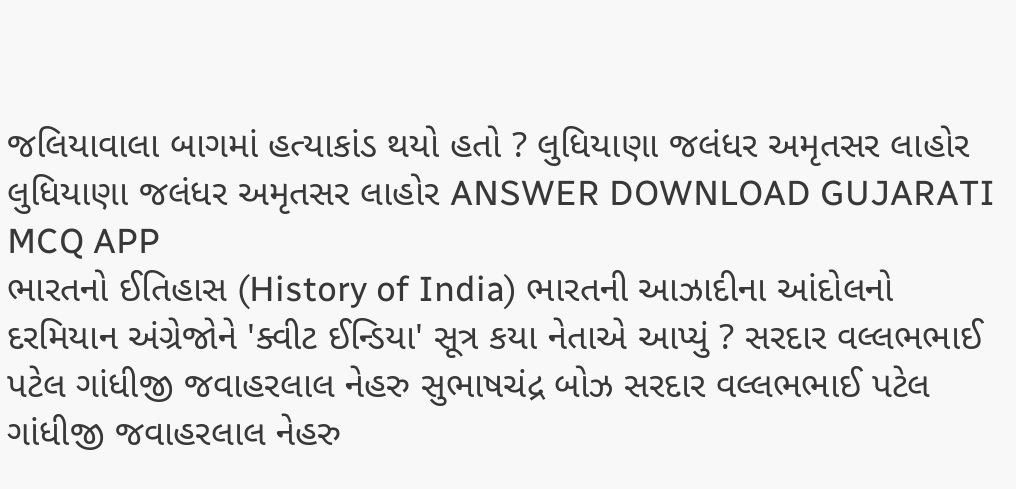જલિયાવાલા બાગમાં હત્યાકાંડ થયો હતો ? લુધિયાણા જલંધર અમૃતસર લાહોર લુધિયાણા જલંધર અમૃતસર લાહોર ANSWER DOWNLOAD GUJARATI MCQ APP
ભારતનો ઈતિહાસ (History of India) ભારતની આઝાદીના આંદોલનો દરમિયાન અંગ્રેજોને 'ક્વીટ ઈન્ડિયા' સૂત્ર કયા નેતાએ આપ્યું ? સરદાર વલ્લભભાઈ પટેલ ગાંધીજી જવાહરલાલ નેહરુ સુભાષચંદ્ર બોઝ સરદાર વલ્લભભાઈ પટેલ ગાંધીજી જવાહરલાલ નેહરુ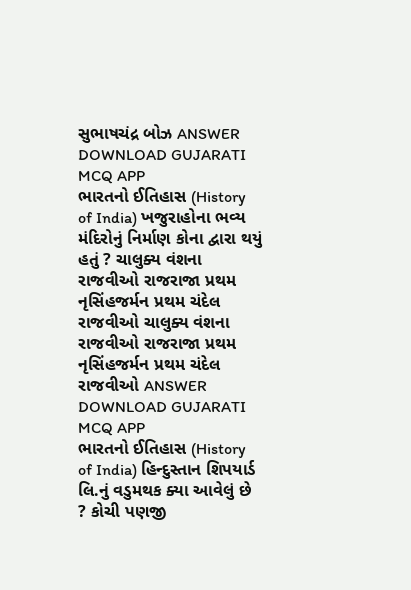સુભાષચંદ્ર બોઝ ANSWER DOWNLOAD GUJARATI MCQ APP
ભારતનો ઈતિહાસ (History of India) ખજુરાહોના ભવ્ય મંદિરોનું નિર્માણ કોના દ્વારા થયું હતું ? ચાલુક્ય વંશના રાજવીઓ રાજરાજા પ્રથમ નૃસિંહજર્મન પ્રથમ ચંદેલ રાજવીઓ ચાલુક્ય વંશના રાજવીઓ રાજરાજા પ્રથમ નૃસિંહજર્મન પ્રથમ ચંદેલ રાજવીઓ ANSWER DOWNLOAD GUJARATI MCQ APP
ભારતનો ઈતિહાસ (History of India) હિન્દુસ્તાન શિપયાર્ડ લિ.નું વડુમથક ક્યા આવેલું છે ? કોચી પણજી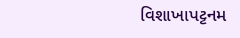વિશાખાપટ્ટનમ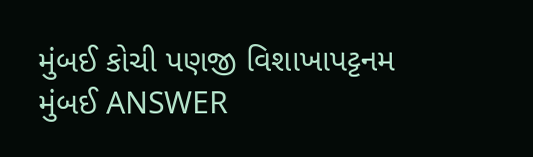મુંબઈ કોચી પણજી વિશાખાપટ્ટનમ મુંબઈ ANSWER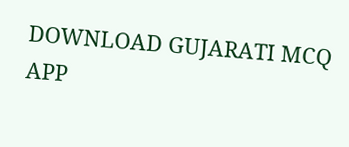DOWNLOAD GUJARATI MCQ APP